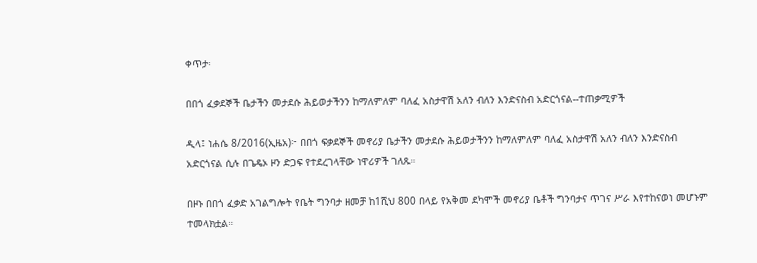ቀጥታ፡

በበጎ ፈቃደኞች ቤታችን መታደሱ ሕይወታችንን ከማለምለም ባለፈ አስታዋሽ አለን ብለን እንድናስብ አድርጎናል--ተጠቃሚዎች

ዲላ፤ ነሐሴ 8/2016(ኢዜአ)፦ በበጎ ፍቃደኞች መኖሪያ ቤታችን መታደሱ ሕይወታችንን ከማለምለም ባለፈ አስታዋሽ አለን ብለን እንድናስብ አድርጎናል ሲሉ በጌዴኦ ዞን ድጋፍ የተደረገላቸው ነዋሪዎች ገለጹ።

በዞኑ በበጎ ፈቃድ አገልግሎት የቤት ግንባታ ዘመቻ ከ1ሺህ 800 በላይ የአቅመ ደካሞች መኖሪያ ቤቶች ግንባታና ጥገና ሥራ እየተከናወነ መሆኑም ተመላክቷል።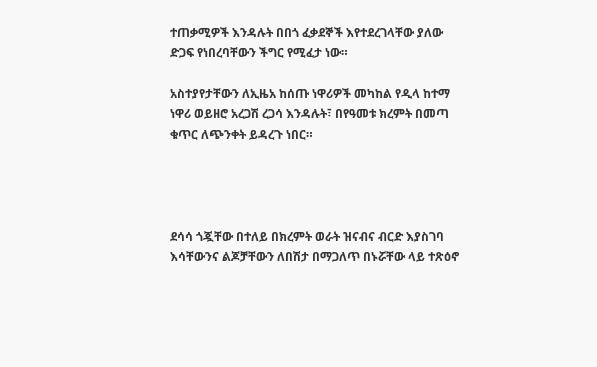ተጠቃሚዎች እንዳሉት በበጎ ፈቃደኞች እየተደረገላቸው ያለው ድጋፍ የነበረባቸውን ችግር የሚፈታ ነው።

አስተያየታቸውን ለኢዜአ ከሰጡ ነዋሪዎች መካከል የዲላ ከተማ ነዋሪ ወይዘሮ አረጋሽ ረጋሳ እንዳሉት፣ በየዓመቱ ክረምት በመጣ ቁጥር ለጭንቀት ይዳረጉ ነበር።




ደሳሳ ጎጇቸው በተለይ በክረምት ወራት ዝናብና ብርድ እያስገባ እሳቸውንና ልጆቻቸውን ለበሽታ በማጋለጥ በኑሯቸው ላይ ተጽዕኖ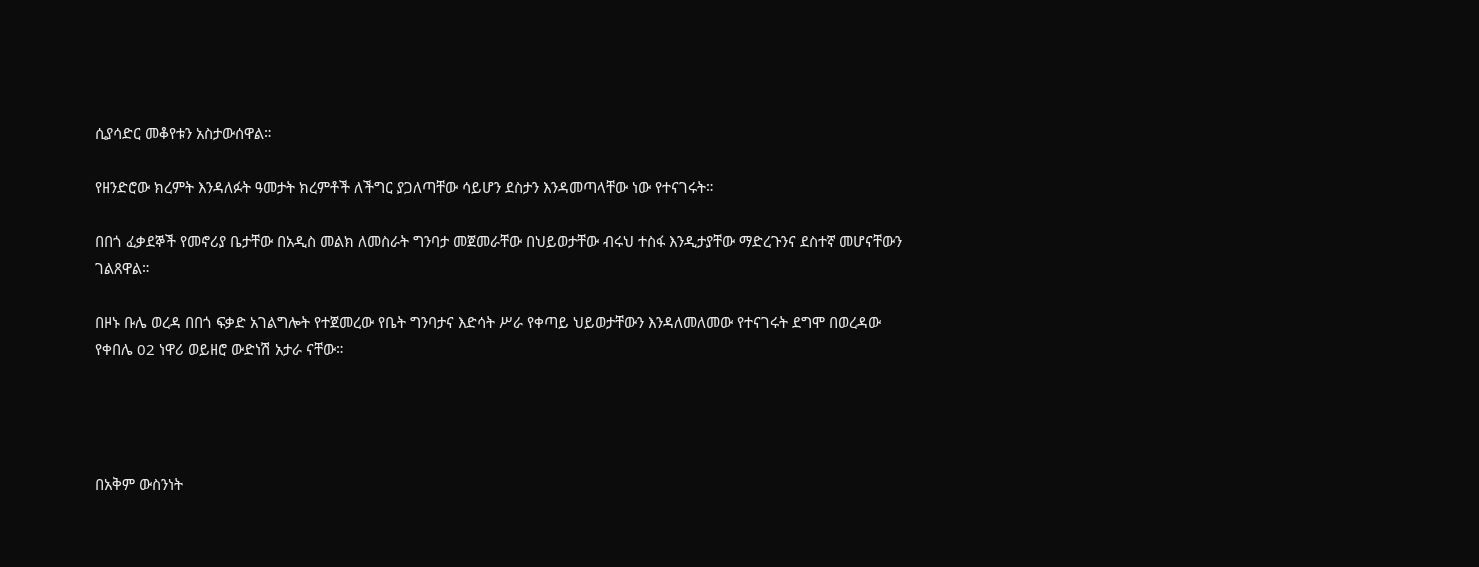ሲያሳድር መቆየቱን አስታውሰዋል።

የዘንድሮው ክረምት እንዳለፉት ዓመታት ክረምቶች ለችግር ያጋለጣቸው ሳይሆን ደስታን እንዳመጣላቸው ነው የተናገሩት።

በበጎ ፈቃደኞች የመኖሪያ ቤታቸው በአዲስ መልክ ለመስራት ግንባታ መጀመራቸው በህይወታቸው ብሩህ ተስፋ እንዲታያቸው ማድረጉንና ደስተኛ መሆናቸውን ገልጸዋል።

በዞኑ ቡሌ ወረዳ በበጎ ፍቃድ አገልግሎት የተጀመረው የቤት ግንባታና እድሳት ሥራ የቀጣይ ህይወታቸውን እንዳለመለመው የተናገሩት ደግሞ በወረዳው የቀበሌ 02 ነዋሪ ወይዘሮ ውድነሽ አታራ ናቸው።




በአቅም ውስንነት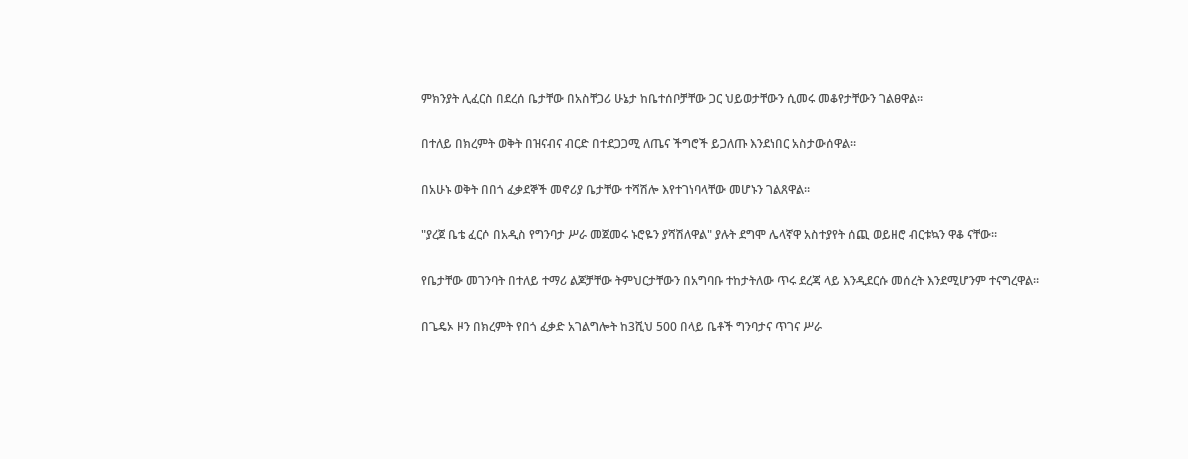ምክንያት ሊፈርስ በደረሰ ቤታቸው በአስቸጋሪ ሁኔታ ከቤተሰቦቻቸው ጋር ህይወታቸውን ሲመሩ መቆየታቸውን ገልፀዋል።

በተለይ በክረምት ወቅት በዝናብና ብርድ በተደጋጋሚ ለጤና ችግሮች ይጋለጡ እንደነበር አስታውሰዋል።

በአሁኑ ወቅት በበጎ ፈቃደኞች መኖሪያ ቤታቸው ተሻሽሎ እየተገነባላቸው መሆኑን ገልጸዋል።

"ያረጀ ቤቴ ፈርሶ በአዲስ የግንባታ ሥራ መጀመሩ ኑሮዬን ያሻሽለዋል" ያሉት ደግሞ ሌላኛዋ አስተያየት ሰጪ ወይዘሮ ብርቱኳን ዋቆ ናቸው።

የቤታቸው መገንባት በተለይ ተማሪ ልጆቻቸው ትምህርታቸውን በአግባቡ ተከታትለው ጥሩ ደረጃ ላይ እንዲደርሱ መሰረት እንደሚሆንም ተናግረዋል።

በጌዴኦ ዞን በክረምት የበጎ ፈቃድ አገልግሎት ከ3ሺህ 500 በላይ ቤቶች ግንባታና ጥገና ሥራ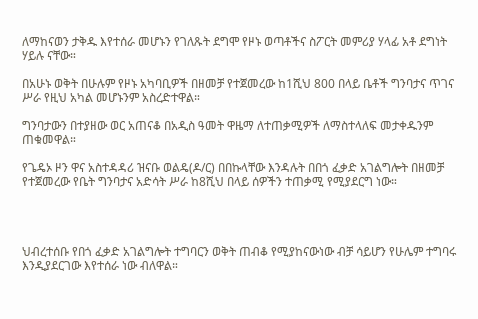ለማከናወን ታቅዱ እየተሰራ መሆኑን የገለጹት ደግሞ የዞኑ ወጣቶችና ስፖርት መምሪያ ሃላፊ አቶ ደግነት ሃይሉ ናቸው።

በአሁኑ ወቅት በሁሉም የዞኑ አካባቢዎች በዘመቻ የተጀመረው ከ1ሺህ 800 በላይ ቤቶች ግንባታና ጥገና ሥራ የዚህ አካል መሆኑንም አስረድተዋል።

ግንባታውን በተያዘው ወር አጠናቆ በአዲስ ዓመት ዋዜማ ለተጠቃሚዎች ለማስተላለፍ መታቀዱንም ጠቁመዋል።

የጌዴኦ ዞን ዋና አስተዳዳሪ ዝናቡ ወልዴ(ዶ/ር) በበኩላቸው እንዳሉት በበጎ ፈቃድ አገልግሎት በዘመቻ የተጀመረው የቤት ግንባታና አድሳት ሥራ ከ8ሺህ በላይ ሰዎችን ተጠቃሚ የሚያደርግ ነው።




ህብረተሰቡ የበጎ ፈቃድ አገልግሎት ተግባርን ወቅት ጠብቆ የሚያከናውነው ብቻ ሳይሆን የሁሌም ተግባሩ እንዲያደርገው እየተሰራ ነው ብለዋል።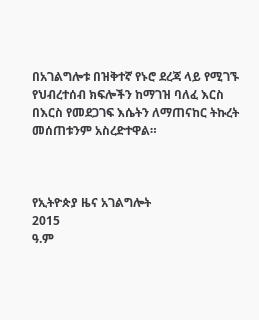በአገልግሎቱ በዝቅተኛ የኑሮ ደረጃ ላይ የሚገኙ የህብረተሰብ ክፍሎችን ከማገዝ ባለፈ እርስ በእርስ የመደጋገፍ እሴትን ለማጠናከር ትኩረት መሰጠቱንም አስረድተዋል።



የኢትዮጵያ ዜና አገልግሎት
2015
ዓ.ም